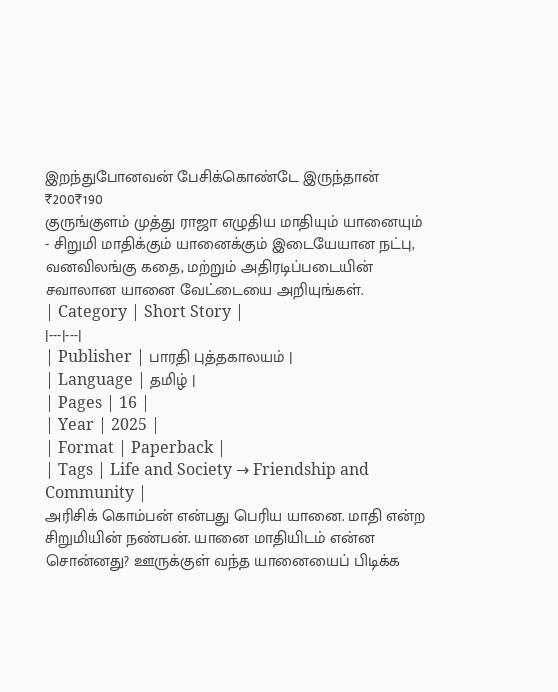இறந்துபோனவன் பேசிக்கொண்டே இருந்தான்
₹200₹190
குருங்குளம் முத்து ராஜா எழுதிய மாதியும் யானையும் - சிறுமி மாதிக்கும் யானைக்கும் இடையேயான நட்பு, வனவிலங்கு கதை, மற்றும் அதிரடிப்படையின் சவாலான யானை வேட்டையை அறியுங்கள்.
| Category | Short Story |
|---|---|
| Publisher | பாரதி புத்தகாலயம் |
| Language | தமிழ் |
| Pages | 16 |
| Year | 2025 |
| Format | Paperback |
| Tags | Life and Society → Friendship and Community |
அரிசிக் கொம்பன் என்பது பெரிய யானை. மாதி என்ற சிறுமியின் நண்பன். யானை மாதியிடம் என்ன சொன்னது? ஊருக்குள் வந்த யானையைப் பிடிக்க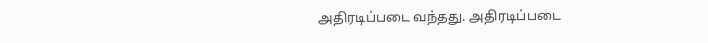அதிரடிப்படை வந்தது. அதிரடிப்படை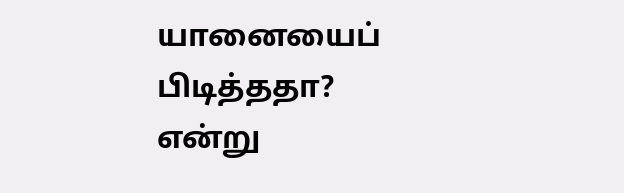யானையைப் பிடித்ததா? என்று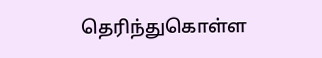தெரிந்துகொள்ள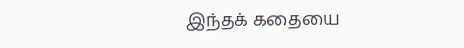இந்தக் கதையை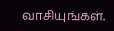வாசியுங்கள்.